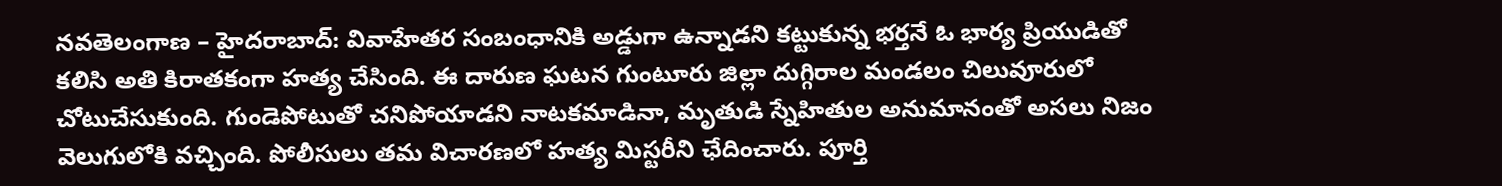నవతెలంగాణ – హైదరాబాద్: వివాహేతర సంబంధానికి అడ్డుగా ఉన్నాడని కట్టుకున్న భర్తనే ఓ భార్య ప్రియుడితో కలిసి అతి కిరాతకంగా హత్య చేసింది. ఈ దారుణ ఘటన గుంటూరు జిల్లా దుగ్గిరాల మండలం చిలువూరులో చోటుచేసుకుంది. గుండెపోటుతో చనిపోయాడని నాటకమాడినా, మృతుడి స్నేహితుల అనుమానంతో అసలు నిజం వెలుగులోకి వచ్చింది. పోలీసులు తమ విచారణలో హత్య మిస్టరీని ఛేదించారు. పూర్తి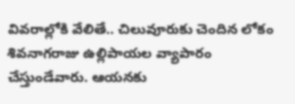వివరాల్లోకి వేలితే.. చిలువూరుకు చెందిన లోకం శివనాగరాజు ఉల్లిపాయల వ్యాపారం చేస్తుండేవారు. ఆయనకు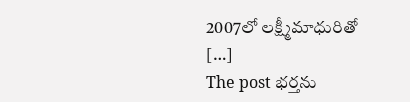2007లో లక్ష్మీమాధురితో […]
The post భర్తను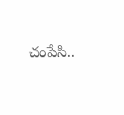చంపేసి..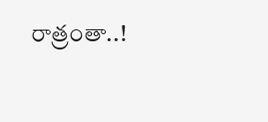రాత్రంతా..!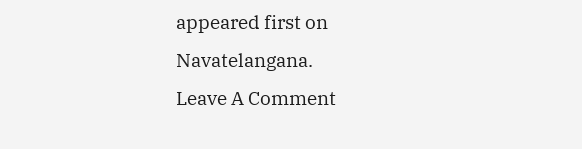appeared first on Navatelangana.
Leave A Comment